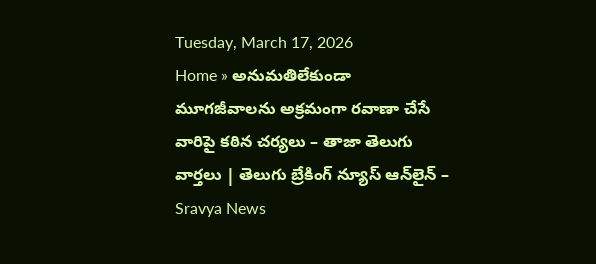Tuesday, March 17, 2026
Home » అనుమతిలేకుండా మూగజీవాలను అక్రమంగా రవాణా చేసే వారిపై కఠిన చర్యలు – తాజా తెలుగు వార్తలు | తెలుగు బ్రేకింగ్ న్యూస్ ఆన్‌లైన్ – Sravya News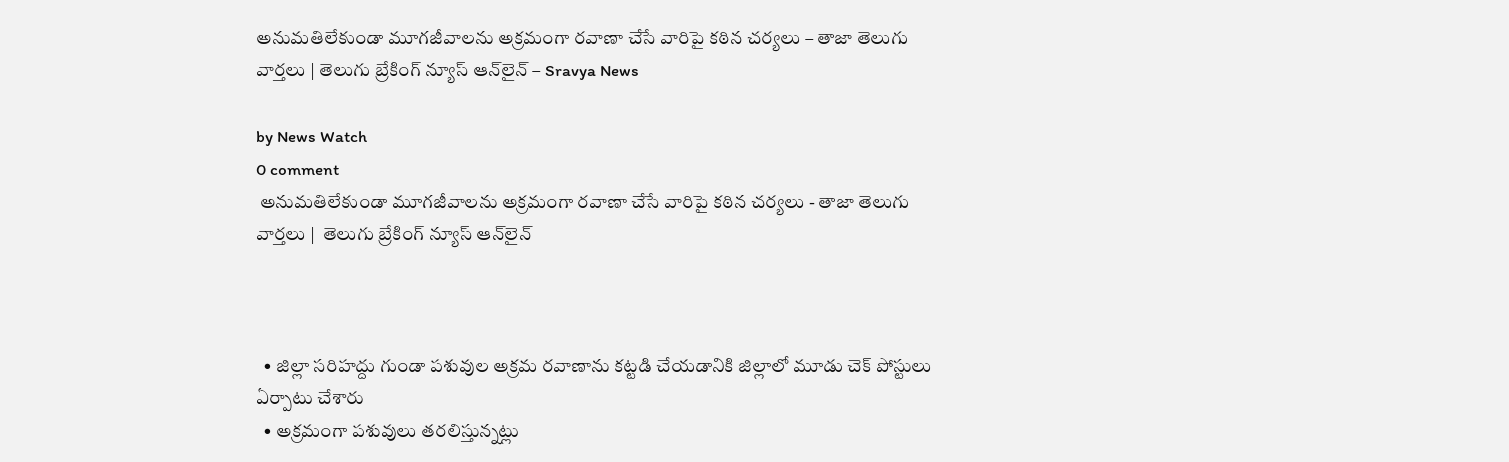అనుమతిలేకుండా మూగజీవాలను అక్రమంగా రవాణా చేసే వారిపై కఠిన చర్యలు – తాజా తెలుగు వార్తలు | తెలుగు బ్రేకింగ్ న్యూస్ ఆన్‌లైన్ – Sravya News

by News Watch
0 comment
 అనుమతిలేకుండా మూగజీవాలను అక్రమంగా రవాణా చేసే వారిపై కఠిన చర్యలు - తాజా తెలుగు వార్తలు |  తెలుగు బ్రేకింగ్ న్యూస్ ఆన్‌లైన్



  • జిల్లా సరిహద్దు గుండా పశువుల అక్రమ రవాణాను కట్టడి చేయడానికి జిల్లాలో మూడు చెక్ పోస్టులు ఏర్పాటు చేశారు
  • అక్రమంగా పశువులు తరలిస్తున్నట్లు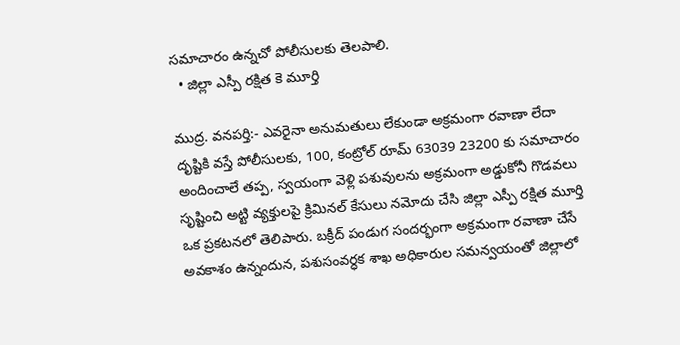సమాచారం ఉన్నచో పోలీసులకు తెలపాలి.
  • జిల్లా ఎస్పీ రక్షిత కె మూర్తి

ముద్ర. వనపర్తి:- ఎవరైనా అనుమతులు లేకుండా అక్రమంగా రవాణా లేదా దృష్టికి వస్తే పోలీసులకు, 100, కంట్రోల్ రూమ్ 63039 23200 కు సమాచారం అందించాలే తప్ప, స్వయంగా వెళ్లి పశువులను అక్రమంగా అడ్డుకోనీ గొడవలు సృష్టించి అట్టి వ్యక్తులపై క్రిమినల్ కేసులు నమోదు చేసి జిల్లా ఎస్పీ రక్షిత మూర్తి ఒక ప్రకటనలో తెలిపారు. బక్రీద్ పండుగ సందర్భంగా అక్రమంగా రవాణా చేసే అవకాశం ఉన్నందున, పశుసంవర్ధక శాఖ అధికారుల సమన్వయంతో జిల్లాలో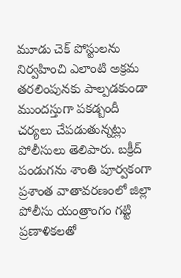మూడు చెక్ పోస్టులను నిర్వహించి ఎలాంటి అక్రమ తరలింపునకు పాల్పడకుండా ముందస్తుగా పకడ్బందీ చర్యలు చేపడుతున్నట్లు పోలీసులు తెలిపారు. బక్రీద్ పండుగను శాంతి పూర్వకంగా ప్రశాంత వాతావరణంలో జిల్లా పోలీసు యంత్రాంగం గట్టి ప్రణాళికలతో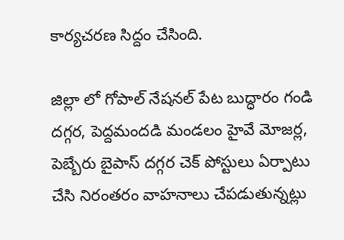కార్యచరణ సిద్దం చేసింది.

జిల్లా లో గోపాల్ నేషనల్ పేట బుద్ధారం గండి దగ్గర, పెద్దమందడి మండలం హైవే మోజర్ల, పెబ్బేరు బైపాస్ దగ్గర చెక్ పోస్టులు ఏర్పాటు చేసి నిరంతరం వాహనాలు చేపడుతున్నట్లు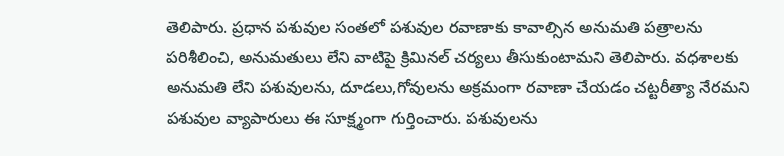తెలిపారు. ప్రధాన పశువుల సంతలో పశువుల రవాణాకు కావాల్సిన అనుమతి పత్రాలను పరిశీలించి, అనుమతులు లేని వాటిపై క్రిమినల్ చర్యలు తీసుకుంటామని తెలిపారు. వధశాలకు అనుమతి లేని పశువులను, దూడలు,గోవులను అక్రమంగా రవాణా చేయడం చట్టరీత్యా నేరమని పశువుల వ్యాపారులు ఈ సూక్ష్మంగా గుర్తించారు. పశువులను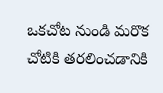ఒకచోట నుండి మరొక చోటికి తరలించడానికి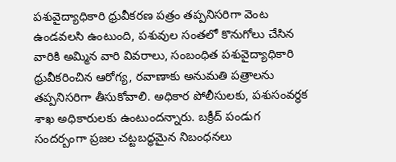పశువైద్యాధికారి ధ్రువీకరణ పత్రం తప్పనిసరిగా వెంట ఉండవలసి ఉంటుంది, పశువుల సంతలో కొనుగోలు చేసిన వారికి అమ్మిన వారి వివరాలు, సంబంధిత పశువైద్యాధికారి ధ్రువీకరించిన ఆరోగ్య, రవాణాకు అనుమతి పత్రాలను తప్పనిసరిగా తీసుకోవాలి. అధికార పోలీసులకు, పశుసంవర్ధక శాఖ అధికారులకు ఉంటుందన్నారు. బక్రీద్ పండుగ సందర్బంగా ప్రజల చట్టబద్ధమైన నిబంధనలు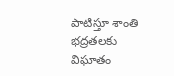పాటిస్తూ శాంతి భద్రతలకు విఘాతం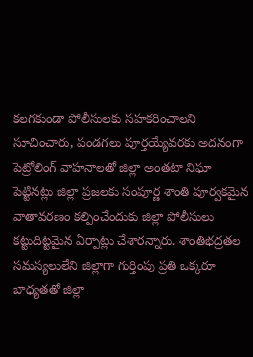కలగకుండా పోలీసులకు సహకరించాలని సూచించారు, పండగలు పూర్తయ్యేవరకు అదనంగా పెట్రోలింగ్ వాహనాలతో జిల్లా అంతటా నిఘా పెట్టినట్లు జిల్లా ప్రజలకు సంపూర్ణ శాంతి పూర్వకమైన వాతావరణం కల్పించేందుకు జిల్లా పోలీసులు కట్టుదిట్టమైన ఏర్పాట్లు చేశారన్నారు. శాంతిభద్రతల సమస్యలులేని జిల్లాగా గుర్తింపు ప్రతి ఒక్కరూ బాధ్యతతో జిల్లా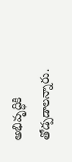అభివృద్ధికి తోడ్పడాలన్నారు.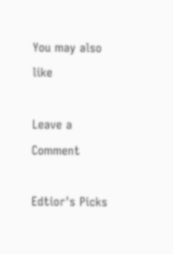You may also like

Leave a Comment

Edtior's Picks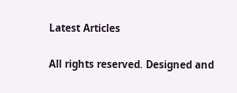Latest Articles

All rights reserved. Designed and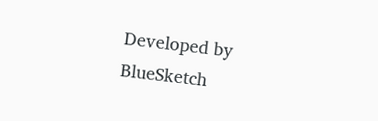Developed by  BlueSketch